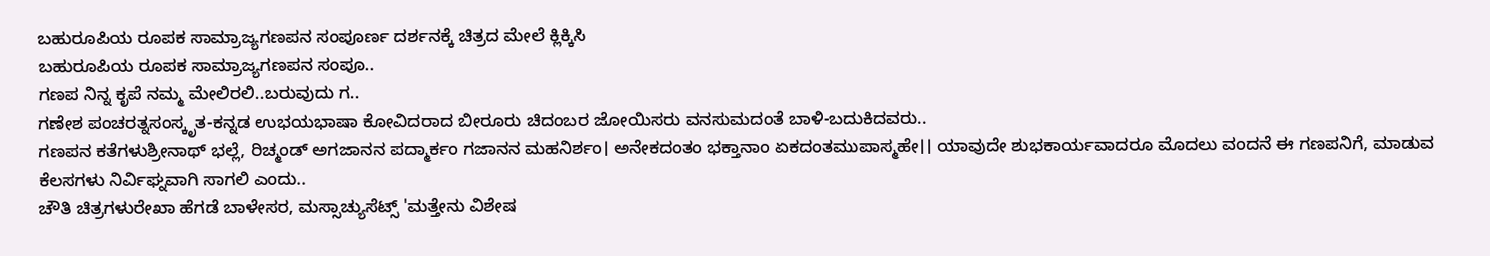ಬಹುರೂಪಿಯ ರೂಪಕ ಸಾಮ್ರಾಜ್ಯಗಣಪನ ಸಂಪೂರ್ಣ ದರ್ಶನಕ್ಕೆ ಚಿತ್ರದ ಮೇಲೆ ಕ್ಲಿಕ್ಕಿಸಿ
ಬಹುರೂಪಿಯ ರೂಪಕ ಸಾಮ್ರಾಜ್ಯಗಣಪನ ಸಂಪೂ..
ಗಣಪ ನಿನ್ನ ಕೃಪೆ ನಮ್ಮ ಮೇಲಿರಲಿ..ಬರುವುದು ಗ..
ಗಣೇಶ ಪಂಚರತ್ನಸಂಸ್ಕೃತ-ಕನ್ನಡ ಉಭಯಭಾಷಾ ಕೋವಿದರಾದ ಬೀರೂರು ಚಿದಂಬರ ಜೋಯಿಸರು ವನಸುಮದಂತೆ ಬಾಳಿ-ಬದುಕಿದವರು..
ಗಣಪನ ಕತೆಗಳುಶ್ರೀನಾಥ್ ಭಲ್ಲೆ, ರಿಚ್ಮಂಡ್ ಅಗಜಾನನ ಪದ್ಮಾರ್ಕಂ ಗಜಾನನ ಮಹನಿರ್ಶಂ। ಅನೇಕದಂತಂ ಭಕ್ತಾನಾಂ ಏಕದಂತಮುಪಾಸ್ಮಹೇ।। ಯಾವುದೇ ಶುಭಕಾರ್ಯವಾದರೂ ಮೊದಲು ವಂದನೆ ಈ ಗಣಪನಿಗೆ, ಮಾಡುವ ಕೆಲಸಗಳು ನಿರ್ವಿಘ್ನವಾಗಿ ಸಾಗಲಿ ಎಂದು..
ಚೌತಿ ಚಿತ್ರಗಳುರೇಖಾ ಹೆಗಡೆ ಬಾಳೇಸರ, ಮಸ್ಸಾಚ್ಯುಸೆಟ್ಸ್ 'ಮತ್ತೇನು ವಿಶೇಷ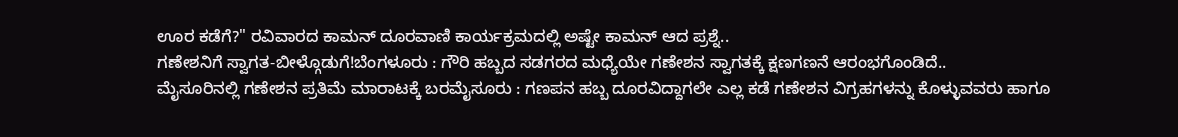ಊರ ಕಡೆಗೆ?" ರವಿವಾರದ ಕಾಮನ್ ದೂರವಾಣಿ ಕಾರ್ಯಕ್ರಮದಲ್ಲಿ ಅಷ್ಟೇ ಕಾಮನ್ ಆದ ಪ್ರಶ್ನೆ..
ಗಣೇಶನಿಗೆ ಸ್ವಾಗತ-ಬೀಳ್ಗೊಡುಗೆ!ಬೆಂಗಳೂರು : ಗೌರಿ ಹಬ್ಬದ ಸಡಗರದ ಮಧ್ಯೆಯೇ ಗಣೇಶನ ಸ್ವಾಗತಕ್ಕೆ ಕ್ಷಣಗಣನೆ ಆರಂಭಗೊಂಡಿದೆ..
ಮೈಸೂರಿನಲ್ಲಿ ಗಣೇಶನ ಪ್ರತಿಮೆ ಮಾರಾಟಕ್ಕೆ ಬರಮೈಸೂರು : ಗಣಪನ ಹಬ್ಬ ದೂರವಿದ್ದಾಗಲೇ ಎಲ್ಲ ಕಡೆ ಗಣೇಶನ ವಿಗ್ರಹಗಳನ್ನು ಕೊಳ್ಳುವವರು ಹಾಗೂ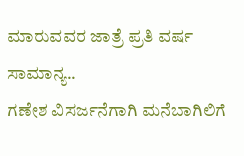ಮಾರುವವರ ಜಾತ್ರೆ ಪ್ರತಿ ವರ್ಷ ಸಾಮಾನ್ಯ..
ಗಣೇಶ ವಿಸರ್ಜನೆಗಾಗಿ ಮನೆಬಾಗಿಲಿಗೆ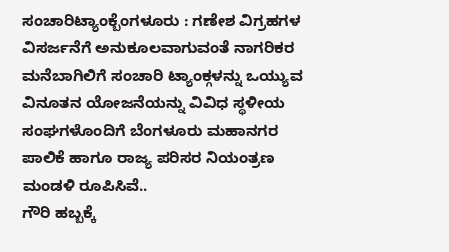ಸಂಚಾರಿಟ್ಯಾಂಕ್ಬೆಂಗಳೂರು : ಗಣೇಶ ವಿಗ್ರಹಗಳ ವಿಸರ್ಜನೆಗೆ ಅನುಕೂಲವಾಗುವಂತೆ ನಾಗರಿಕರ ಮನೆಬಾಗಿಲಿಗೆ ಸಂಚಾರಿ ಟ್ಯಾಂಕ್ಗಳನ್ನು ಒಯ್ಯುವ ವಿನೂತನ ಯೋಜನೆಯನ್ನು ವಿವಿಧ ಸ್ಥಳೀಯ ಸಂಘಗಳೊಂದಿಗೆ ಬೆಂಗಳೂರು ಮಹಾನಗರ ಪಾಲಿಕೆ ಹಾಗೂ ರಾಜ್ಯ ಪರಿಸರ ನಿಯಂತ್ರಣ ಮಂಡಳಿ ರೂಪಿಸಿವೆ..
ಗೌರಿ ಹಬ್ಬಕ್ಕೆ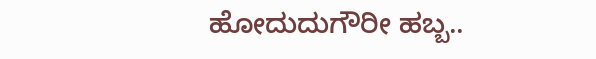ಹೋದುದುಗೌರೀ ಹಬ್ಬ..